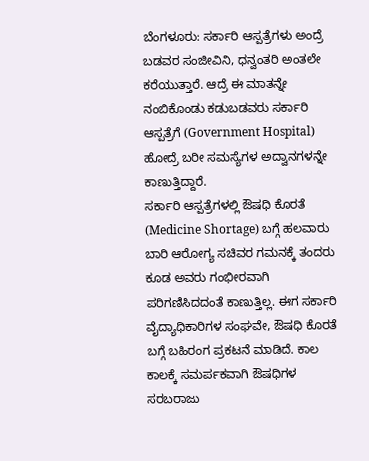ಬೆಂಗಳೂರು: ಸರ್ಕಾರಿ ಆಸ್ಪತ್ರೆಗಳು ಅಂದ್ರೆ ಬಡವರ ಸಂಜೀವಿನಿ, ಧನ್ವಂತರಿ ಅಂತಲೇ ಕರೆಯುತ್ತಾರೆ. ಆದ್ರೆ ಈ ಮಾತನ್ನೇ ನಂಬಿಕೊಂಡು ಕಡುಬಡವರು ಸರ್ಕಾರಿ ಆಸ್ಪತ್ರೆಗೆ (Government Hospital) ಹೋದ್ರೆ ಬರೀ ಸಮಸ್ಯೆಗಳ ಅದ್ವಾನಗಳನ್ನೇ ಕಾಣುತ್ತಿದ್ದಾರೆ.
ಸರ್ಕಾರಿ ಆಸ್ಪತ್ರೆಗಳಲ್ಲಿ ಔಷಧಿ ಕೊರತೆ (Medicine Shortage) ಬಗ್ಗೆ ಹಲವಾರು ಬಾರಿ ಆರೋಗ್ಯ ಸಚಿವರ ಗಮನಕ್ಕೆ ತಂದರು ಕೂಡ ಅವರು ಗಂಭೀರವಾಗಿ ಪರಿಗಣಿಸಿದದಂತೆ ಕಾಣುತ್ತಿಲ್ಲ. ಈಗ ಸರ್ಕಾರಿ ವೈದ್ಯಾಧಿಕಾರಿಗಳ ಸಂಘವೇ, ಔಷಧಿ ಕೊರತೆ ಬಗ್ಗೆ ಬಹಿರಂಗ ಪ್ರಕಟನೆ ಮಾಡಿದೆ. ಕಾಲ ಕಾಲಕ್ಕೆ ಸಮರ್ಪಕವಾಗಿ ಔಷಧಿಗಳ ಸರಬರಾಜು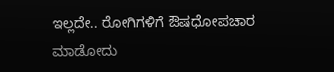ಇಲ್ಲದೇ.. ರೋಗಿಗಳಿಗೆ ಔಷಧೋಪಚಾರ ಮಾಡೋದು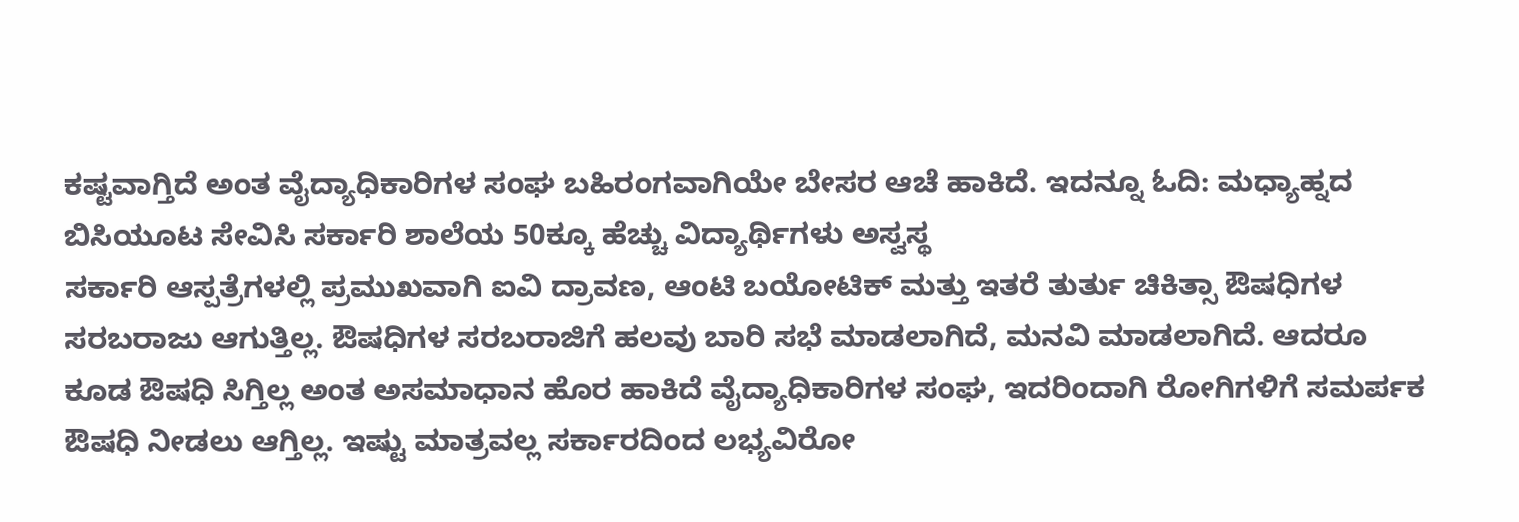ಕಷ್ಟವಾಗ್ತಿದೆ ಅಂತ ವೈದ್ಯಾಧಿಕಾರಿಗಳ ಸಂಘ ಬಹಿರಂಗವಾಗಿಯೇ ಬೇಸರ ಆಚೆ ಹಾಕಿದೆ. ಇದನ್ನೂ ಓದಿ: ಮಧ್ಯಾಹ್ನದ ಬಿಸಿಯೂಟ ಸೇವಿಸಿ ಸರ್ಕಾರಿ ಶಾಲೆಯ 50ಕ್ಕೂ ಹೆಚ್ಚು ವಿದ್ಯಾರ್ಥಿಗಳು ಅಸ್ವಸ್ಥ
ಸರ್ಕಾರಿ ಆಸ್ಪತ್ರೆಗಳಲ್ಲಿ ಪ್ರಮುಖವಾಗಿ ಐವಿ ದ್ರಾವಣ, ಆಂಟಿ ಬಯೋಟಿಕ್ ಮತ್ತು ಇತರೆ ತುರ್ತು ಚಿಕಿತ್ಸಾ ಔಷಧಿಗಳ ಸರಬರಾಜು ಆಗುತ್ತಿಲ್ಲ. ಔಷಧಿಗಳ ಸರಬರಾಜಿಗೆ ಹಲವು ಬಾರಿ ಸಭೆ ಮಾಡಲಾಗಿದೆ, ಮನವಿ ಮಾಡಲಾಗಿದೆ. ಆದರೂ ಕೂಡ ಔಷಧಿ ಸಿಗ್ತಿಲ್ಲ ಅಂತ ಅಸಮಾಧಾನ ಹೊರ ಹಾಕಿದೆ ವೈದ್ಯಾಧಿಕಾರಿಗಳ ಸಂಘ, ಇದರಿಂದಾಗಿ ರೋಗಿಗಳಿಗೆ ಸಮರ್ಪಕ ಔಷಧಿ ನೀಡಲು ಆಗ್ತಿಲ್ಲ. ಇಷ್ಟು ಮಾತ್ರವಲ್ಲ ಸರ್ಕಾರದಿಂದ ಲಭ್ಯವಿರೋ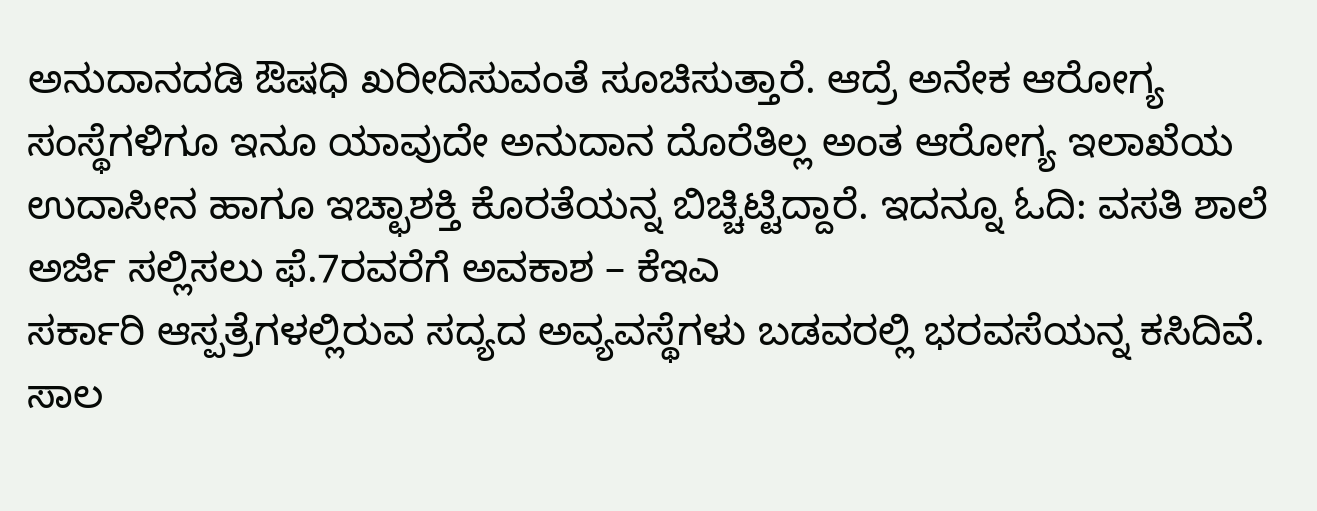ಅನುದಾನದಡಿ ಔಷಧಿ ಖರೀದಿಸುವಂತೆ ಸೂಚಿಸುತ್ತಾರೆ. ಆದ್ರೆ ಅನೇಕ ಆರೋಗ್ಯ ಸಂಸ್ಥೆಗಳಿಗೂ ಇನೂ ಯಾವುದೇ ಅನುದಾನ ದೊರೆತಿಲ್ಲ ಅಂತ ಆರೋಗ್ಯ ಇಲಾಖೆಯ ಉದಾಸೀನ ಹಾಗೂ ಇಚ್ಛಾಶಕ್ತಿ ಕೊರತೆಯನ್ನ ಬಿಚ್ಚಿಟ್ಟಿದ್ದಾರೆ. ಇದನ್ನೂ ಓದಿ: ವಸತಿ ಶಾಲೆ ಅರ್ಜಿ ಸಲ್ಲಿಸಲು ಫೆ.7ರವರೆಗೆ ಅವಕಾಶ – ಕೆಇಎ
ಸರ್ಕಾರಿ ಆಸ್ಪತ್ರೆಗಳಲ್ಲಿರುವ ಸದ್ಯದ ಅವ್ಯವಸ್ಥೆಗಳು ಬಡವರಲ್ಲಿ ಭರವಸೆಯನ್ನ ಕಸಿದಿವೆ. ಸಾಲ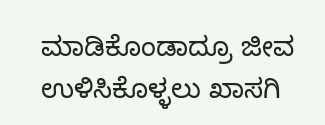ಮಾಡಿಕೊಂಡಾದ್ರೂ ಜೀವ ಉಳಿಸಿಕೊಳ್ಳಲು ಖಾಸಗಿ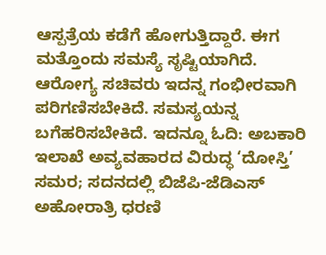ಆಸ್ಪತ್ರೆಯ ಕಡೆಗೆ ಹೋಗುತ್ತಿದ್ದಾರೆ. ಈಗ ಮತ್ತೊಂದು ಸಮಸ್ಯೆ ಸೃಷ್ಟಿಯಾಗಿದೆ. ಆರೋಗ್ಯ ಸಚಿವರು ಇದನ್ನ ಗಂಭೀರವಾಗಿ ಪರಿಗಣಿಸಬೇಕಿದೆ. ಸಮಸ್ಯಯನ್ನ ಬಗೆಹರಿಸಬೇಕಿದೆ. ಇದನ್ನೂ ಓದಿ: ಅಬಕಾರಿ ಇಲಾಖೆ ಅವ್ಯವಹಾರದ ವಿರುದ್ಧ ‘ದೋಸ್ತಿ’ ಸಮರ; ಸದನದಲ್ಲಿ ಬಿಜೆಪಿ-ಜೆಡಿಎಸ್ ಅಹೋರಾತ್ರಿ ಧರಣಿ